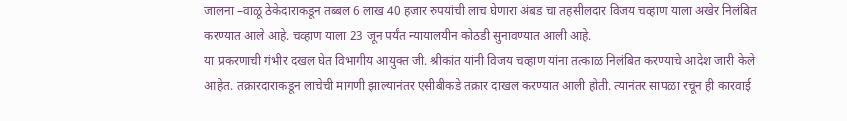जालना –वाळू ठेकेदाराकडून तब्बल 6 लाख 40 हजार रुपयांची लाच घेणारा अंबड चा तहसीलदार विजय चव्हाण याला अखेर निलंबित करण्यात आले आहे. चव्हाण याला 23 जून पर्यंत न्यायालयीन कोठडी सुनावण्यात आली आहे.
या प्रकरणाची गंभीर दखल घेत विभागीय आयुक्त जी. श्रीकांत यांनी विजय चव्हाण यांना तत्काळ निलंबित करण्याचे आदेश जारी केले आहेत. तक्रारदाराकडून लाचेची मागणी झाल्यानंतर एसीबीकडे तक्रार दाखल करण्यात आली होती. त्यानंतर सापळा रचून ही कारवाई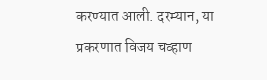करण्यात आली. दरम्यान, या प्रकरणात विजय चव्हाण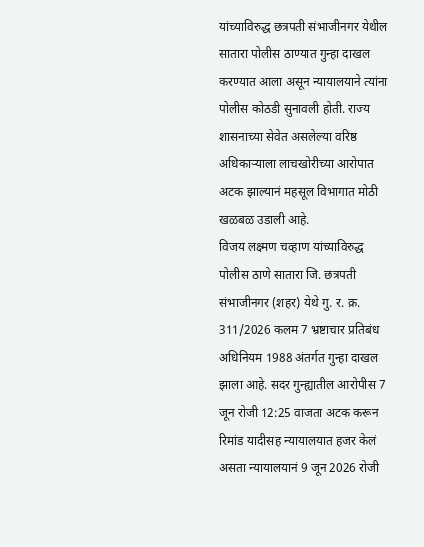यांच्याविरुद्ध छत्रपती संभाजीनगर येथील सातारा पोलीस ठाण्यात गुन्हा दाखल करण्यात आला असून न्यायालयाने त्यांना पोलीस कोठडी सुनावली होती. राज्य शासनाच्या सेवेत असलेल्या वरिष्ठ अधिकाऱ्याला लाचखोरीच्या आरोपात अटक झाल्यानं महसूल विभागात मोठी खळबळ उडाली आहे.
विजय लक्ष्मण चव्हाण यांच्याविरुद्ध पोलीस ठाणे सातारा जि. छत्रपती संभाजीनगर (शहर) येथे गु. र. क्र. 311/2026 कलम 7 भ्रष्टाचार प्रतिबंध अधिनियम 1988 अंतर्गत गुन्हा दाखल झाला आहे. सदर गुन्ह्यातील आरोपीस 7 जून रोजी 12:25 वाजता अटक करून रिमांड यादीसह न्यायालयात हजर केलं असता न्यायालयानं 9 जून 2026 रोजी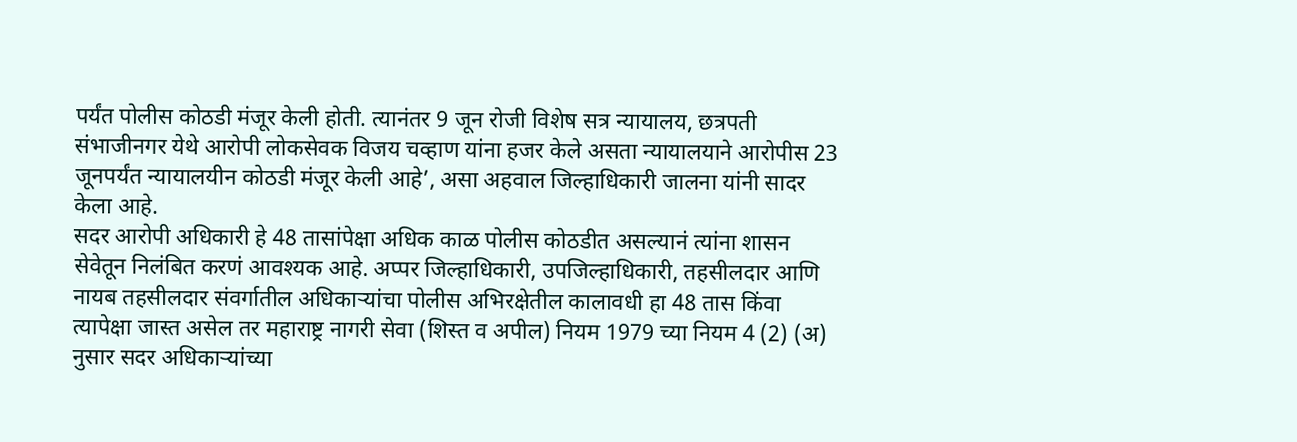पर्यंत पोलीस कोठडी मंजूर केली होती. त्यानंतर 9 जून रोजी विशेष सत्र न्यायालय, छत्रपती संभाजीनगर येथे आरोपी लोकसेवक विजय चव्हाण यांना हजर केले असता न्यायालयाने आरोपीस 23 जूनपर्यंत न्यायालयीन कोठडी मंजूर केली आहे’, असा अहवाल जिल्हाधिकारी जालना यांनी सादर केला आहे.
सदर आरोपी अधिकारी हे 48 तासांपेक्षा अधिक काळ पोलीस कोठडीत असल्यानं त्यांना शासन सेवेतून निलंबित करणं आवश्यक आहे. अप्पर जिल्हाधिकारी, उपजिल्हाधिकारी, तहसीलदार आणि नायब तहसीलदार संवर्गातील अधिकाऱ्यांचा पोलीस अभिरक्षेतील कालावधी हा 48 तास किंवा त्यापेक्षा जास्त असेल तर महाराष्ट्र नागरी सेवा (शिस्त व अपील) नियम 1979 च्या नियम 4 (2) (अ) नुसार सदर अधिकाऱ्यांच्या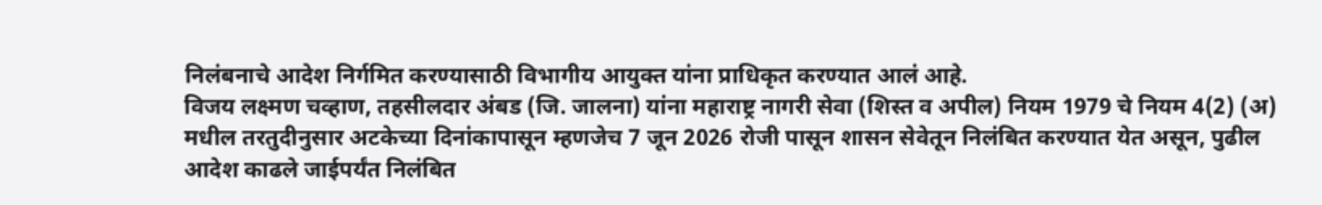निलंबनाचे आदेश निर्गमित करण्यासाठी विभागीय आयुक्त यांना प्राधिकृत करण्यात आलं आहे.
विजय लक्ष्मण चव्हाण, तहसीलदार अंबड (जि. जालना) यांना महाराष्ट्र नागरी सेवा (शिस्त व अपील) नियम 1979 चे नियम 4(2) (अ) मधील तरतुदीनुसार अटकेच्या दिनांकापासून म्हणजेच 7 जून 2026 रोजी पासून शासन सेवेतून निलंबित करण्यात येत असून, पुढील आदेश काढले जाईपर्यंत निलंबित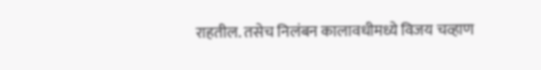राहतील. तसेच निलंबन कालावधीमध्ये विजय चव्हाण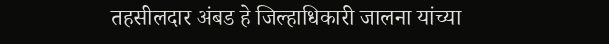तहसीलदार अंबड हे जिल्हाधिकारी जालना यांच्या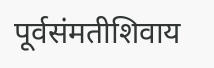पूर्वसंमतीशिवाय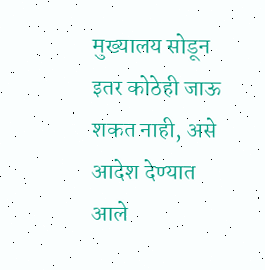मुख्यालय सोडून इतर कोठेही जाऊ शकत नाही, असे आदेश देण्यात आले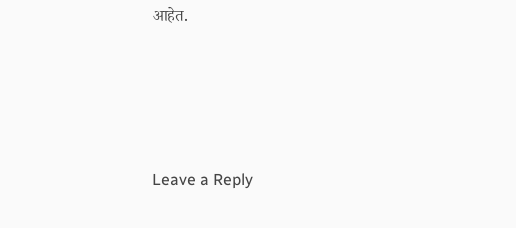आहेत.





Leave a Reply